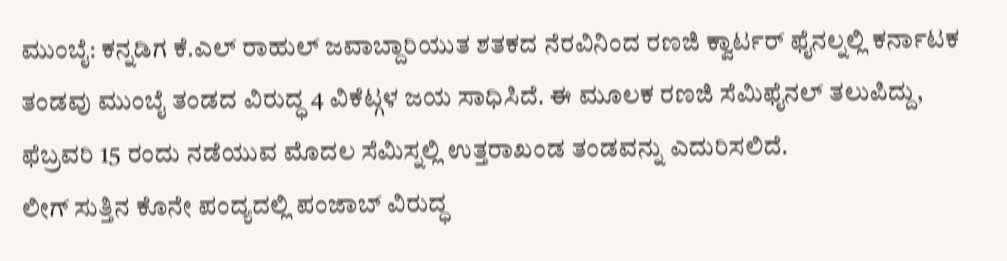ಮುಂಬೈ: ಕನ್ನಡಿಗ ಕೆ.ಎಲ್ ರಾಹುಲ್ ಜವಾಬ್ದಾರಿಯುತ ಶತಕದ ನೆರವಿನಿಂದ ರಣಜಿ ಕ್ವಾರ್ಟರ್ ಫೈನಲ್ನಲ್ಲಿ ಕರ್ನಾಟಕ ತಂಡವು ಮುಂಬೈ ತಂಡದ ವಿರುದ್ಧ 4 ವಿಕೆಟ್ಗಳ ಜಯ ಸಾಧಿಸಿದೆ. ಈ ಮೂಲಕ ರಣಜಿ ಸೆಮಿಫೈನಲ್ ತಲುಪಿದ್ದು, ಫೆಬ್ರವರಿ 15 ರಂದು ನಡೆಯುವ ಮೊದಲ ಸೆಮಿಸ್ನಲ್ಲಿ ಉತ್ತರಾಖಂಡ ತಂಡವನ್ನು ಎದುರಿಸಲಿದೆ.
ಲೀಗ್ ಸುತ್ತಿನ ಕೊನೇ ಪಂದ್ಯದಲ್ಲಿ ಪಂಜಾಬ್ ವಿರುದ್ಧ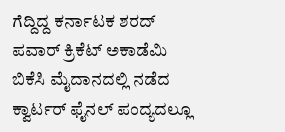ಗೆದ್ದಿದ್ದ ಕರ್ನಾಟಕ ಶರದ್ ಪವಾರ್ ಕ್ರಿಕೆಟ್ ಅಕಾಡೆಮಿ ಬಿಕೆಸಿ ಮೈದಾನದಲ್ಲಿ ನಡೆದ ಕ್ವಾರ್ಟರ್ ಫೈನಲ್ ಪಂದ್ಯದಲ್ಲೂ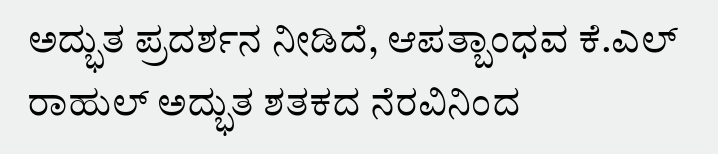ಅದ್ಭುತ ಪ್ರದರ್ಶನ ನೀಡಿದೆ, ಆಪತ್ಬಾಂಧವ ಕೆ.ಎಲ್ ರಾಹುಲ್ ಅದ್ಭುತ ಶತಕದ ನೆರವಿನಿಂದ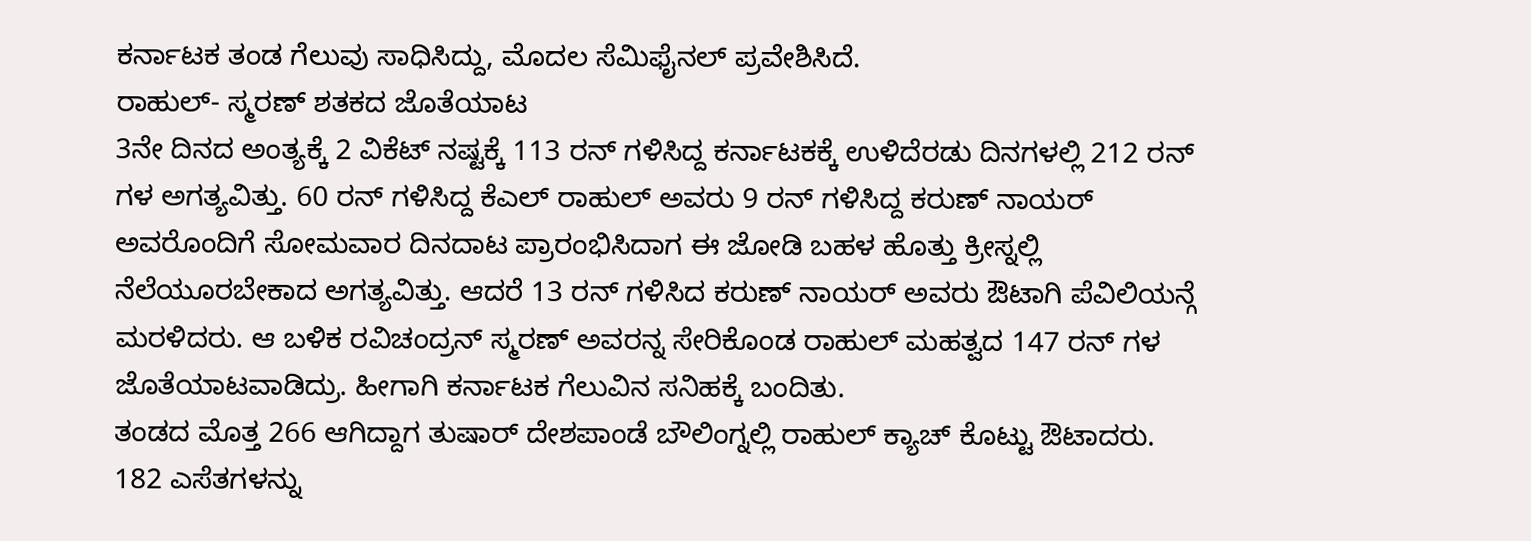ಕರ್ನಾಟಕ ತಂಡ ಗೆಲುವು ಸಾಧಿಸಿದ್ದು, ಮೊದಲ ಸೆಮಿಫೈನಲ್ ಪ್ರವೇಶಿಸಿದೆ.
ರಾಹುಲ್- ಸ್ಮರಣ್ ಶತಕದ ಜೊತೆಯಾಟ
3ನೇ ದಿನದ ಅಂತ್ಯಕ್ಕೆ 2 ವಿಕೆಟ್ ನಷ್ಟಕ್ಕೆ 113 ರನ್ ಗಳಿಸಿದ್ದ ಕರ್ನಾಟಕಕ್ಕೆ ಉಳಿದೆರಡು ದಿನಗಳಲ್ಲಿ 212 ರನ್ ಗಳ ಅಗತ್ಯವಿತ್ತು. 60 ರನ್ ಗಳಿಸಿದ್ದ ಕೆಎಲ್ ರಾಹುಲ್ ಅವರು 9 ರನ್ ಗಳಿಸಿದ್ದ ಕರುಣ್ ನಾಯರ್ ಅವರೊಂದಿಗೆ ಸೋಮವಾರ ದಿನದಾಟ ಪ್ರಾರಂಭಿಸಿದಾಗ ಈ ಜೋಡಿ ಬಹಳ ಹೊತ್ತು ಕ್ರೀಸ್ನಲ್ಲಿ ನೆಲೆಯೂರಬೇಕಾದ ಅಗತ್ಯವಿತ್ತು. ಆದರೆ 13 ರನ್ ಗಳಿಸಿದ ಕರುಣ್ ನಾಯರ್ ಅವರು ಔಟಾಗಿ ಪೆವಿಲಿಯನ್ಗೆ ಮರಳಿದರು. ಆ ಬಳಿಕ ರವಿಚಂದ್ರನ್ ಸ್ಮರಣ್ ಅವರನ್ನ ಸೇರಿಕೊಂಡ ರಾಹುಲ್ ಮಹತ್ವದ 147 ರನ್ ಗಳ ಜೊತೆಯಾಟವಾಡಿದ್ರು. ಹೀಗಾಗಿ ಕರ್ನಾಟಕ ಗೆಲುವಿನ ಸನಿಹಕ್ಕೆ ಬಂದಿತು.
ತಂಡದ ಮೊತ್ತ 266 ಆಗಿದ್ದಾಗ ತುಷಾರ್ ದೇಶಪಾಂಡೆ ಬೌಲಿಂಗ್ನಲ್ಲಿ ರಾಹುಲ್ ಕ್ಯಾಚ್ ಕೊಟ್ಟು ಔಟಾದರು. 182 ಎಸೆತಗಳನ್ನು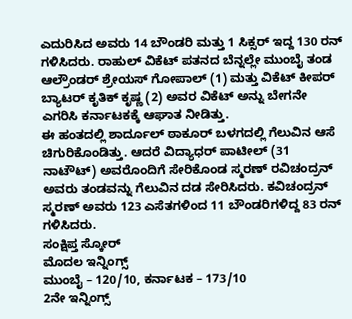ಎದುರಿಸಿದ ಅವರು 14 ಬೌಂಡರಿ ಮತ್ತು 1 ಸಿಕ್ಸರ್ ಇದ್ದ 130 ರನ್ ಗಳಿಸಿದರು. ರಾಹುಲ್ ವಿಕೆಟ್ ಪತನದ ಬೆನ್ನಲ್ಲೇ ಮುಂಬೈ ತಂಡ ಆಲ್ರೌಂಡರ್ ಶ್ರೇಯಸ್ ಗೋಪಾಲ್ (1) ಮತ್ತು ವಿಕೆಟ್ ಕೀಪರ್ ಬ್ಯಾಟರ್ ಕೃತಿಕ್ ಕೃಷ್ಣ (2) ಅವರ ವಿಕೆಟ್ ಅನ್ನು ಬೇಗನೇ ಎಗರಿಸಿ ಕರ್ನಾಟಕಕ್ಕೆ ಆಘಾತ ನೀಡಿತ್ತು.
ಈ ಹಂತದಲ್ಲಿ ಶಾರ್ದೂಲ್ ಠಾಕೂರ್ ಬಳಗದಲ್ಲಿ ಗೆಲುವಿನ ಆಸೆ ಚಿಗುರಿಕೊಂಡಿತ್ತು. ಆದರೆ ವಿದ್ಯಾಧರ್ ಪಾಟೀಲ್ (31 ನಾಟೌಟ್) ಅವರೊಂದಿಗೆ ಸೇರಿಕೊಂಡ ಸ್ಮರಣ್ ರವಿಚಂದ್ರನ್ ಅವರು ತಂಡವನ್ನು ಗೆಲುವಿನ ದಡ ಸೇರಿಸಿದರು. ಕವಿಚಂದ್ರನ್ ಸ್ಮರಣ್ ಅವರು 123 ಎಸೆತಗಳಿಂದ 11 ಬೌಂಡರಿಗಳಿದ್ದ 83 ರನ್ ಗಳಿಸಿದರು.
ಸಂಕ್ಷಿಪ್ತ ಸ್ಕೋರ್
ಮೊದಲ ಇನ್ನಿಂಗ್ಸ್
ಮುಂಬೈ – 120/10, ಕರ್ನಾಟಕ – 173/10
2ನೇ ಇನ್ನಿಂಗ್ಸ್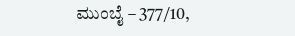ಮುಂಬೈ – 377/10,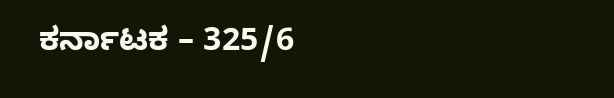ಕರ್ನಾಟಕ – 325/6